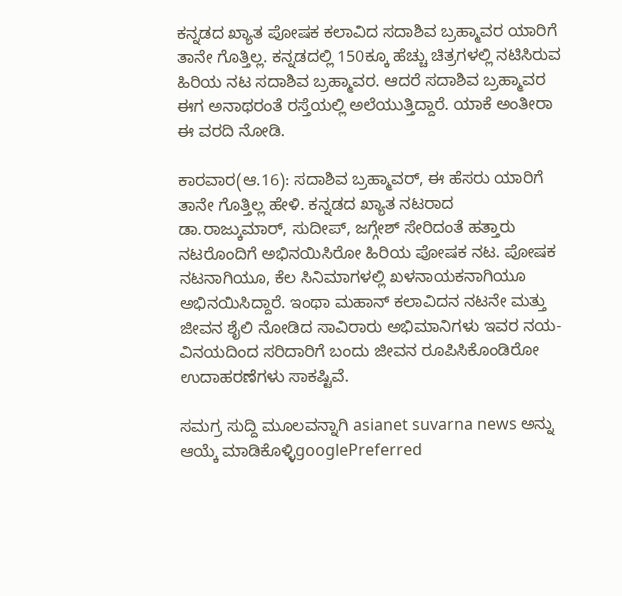ಕನ್ನಡದ ಖ್ಯಾತ ಪೋಷಕ ಕಲಾವಿದ ಸದಾಶಿವ ಬ್ರಹ್ಮಾವರ ಯಾರಿಗೆ ತಾನೇ ಗೊತ್ತಿಲ್ಲ. ಕನ್ನಡದಲ್ಲಿ 150ಕ್ಕೂ ಹೆಚ್ಚು ಚಿತ್ರಗಳಲ್ಲಿ ನಟಿಸಿರುವ ಹಿರಿಯ ನಟ ಸದಾಶಿವ ಬ್ರಹ್ಮಾವರ. ಆದರೆ ಸದಾಶಿವ ಬ್ರಹ್ಮಾವರ ಈಗ ಅನಾಥರಂತೆ ರಸ್ತೆಯಲ್ಲಿ ಅಲೆಯುತ್ತಿದ್ದಾರೆ. ಯಾಕೆ ಅಂತೀರಾ ಈ ವರದಿ ನೋಡಿ.

ಕಾರವಾರ(ಆ.16): ಸದಾಶಿವ ಬ್ರಹ್ಮಾವರ್, ಈ ಹೆಸರು ಯಾರಿಗೆ ತಾನೇ ಗೊತ್ತಿಲ್ಲ ಹೇಳಿ. ಕನ್ನಡದ ಖ್ಯಾತ ನಟರಾದ ಡಾ.ರಾಜ್ಕುಮಾರ್, ಸುದೀಪ್, ಜಗ್ಗೇಶ್ ಸೇರಿದಂತೆ ಹತ್ತಾರು ನಟರೊಂದಿಗೆ ಅಭಿನಯಿಸಿರೋ ಹಿರಿಯ ಪೋಷಕ ನಟ. ಪೋಷಕ ನಟನಾಗಿಯೂ, ಕೆಲ ಸಿನಿಮಾಗಳಲ್ಲಿ ಖಳನಾಯಕನಾಗಿಯೂ ಅಭಿನಯಿಸಿದ್ದಾರೆ. ಇಂಥಾ ಮಹಾನ್ ಕಲಾವಿದನ ನಟನೇ ಮತ್ತು ಜೀವನ ಶೈಲಿ ನೋಡಿದ ಸಾವಿರಾರು ಅಭಿಮಾನಿಗಳು ಇವರ ನಯ-ವಿನಯದಿಂದ ಸರಿದಾರಿಗೆ ಬಂದು ಜೀವನ ರೂಪಿಸಿಕೊಂಡಿರೋ ಉದಾಹರಣೆಗಳು ಸಾಕಷ್ಟಿವೆ.

ಸಮಗ್ರ ಸುದ್ದಿ ಮೂಲವನ್ನಾಗಿ asianet suvarna news ಅನ್ನು ಆಯ್ಕೆ ಮಾಡಿಕೊಳ್ಳಿgooglePreferred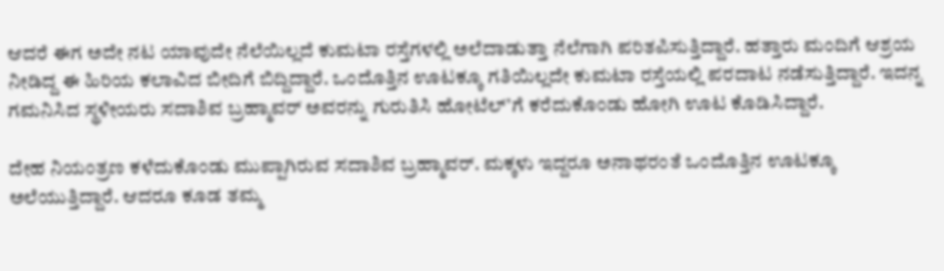ಆದರೆ ಈಗ ಅದೇ ನಟ ಯಾವುದೇ ನೆಲೆಯಿಲ್ಲದೆ ಕುಮಟಾ ರಸ್ತೆಗಳಲ್ಲಿ ಅಲೆದಾಡುತ್ತಾ ನೆಲೆಗಾಗಿ ಪರಿತಪಿಸುತ್ತಿದ್ದಾರೆ. ಹತ್ತಾರು ಮಂದಿಗೆ ಆಶ್ರಯ ನೀಡಿದ್ದ ಈ ಹಿರಿಯ ಕಲಾವಿದ ಬೀದಿಗೆ ಬಿದ್ದಿದ್ದಾರೆ. ಒಂದೊತ್ತಿನ ಊಟಕ್ಕೂ ಗತಿಯಿಲ್ಲದೇ ಕುಮಟಾ ರಸ್ತೆಯಲ್ಲಿ ಪರದಾಟ ನಡೆಸುತ್ತಿದ್ದಾರೆ. ಇದನ್ನ ಗಮನಿಸಿದ ಸ್ಥಳೀಯರು ಸದಾಶಿವ ಬ್ರಹ್ಮಾವರ್ ಅವರನ್ನು ಗುರುತಿಸಿ ಹೋಟೆಲ್'ಗೆ ಕರೆದುಕೊಂಡು ಹೋಗಿ ಊಟ ಕೊಡಿಸಿದ್ದಾರೆ.

ದೇಹ ನಿಯಂತ್ರಣ ಕಳೆದುಕೊಂಡು ಮುಪ್ಪಾಗಿರುವ ಸದಾಶಿವ ಬ್ರಹ್ಮಾವರ್. ಮಕ್ಕಳು ಇದ್ದರೂ ಅನಾಥರಂತೆ ಒಂದೊತ್ತಿನ ಊಟಕ್ಕೂ ಅಲೆಯುತ್ತಿದ್ದಾರೆ. ಆದರೂ ಕೂಡ ತಮ್ಮ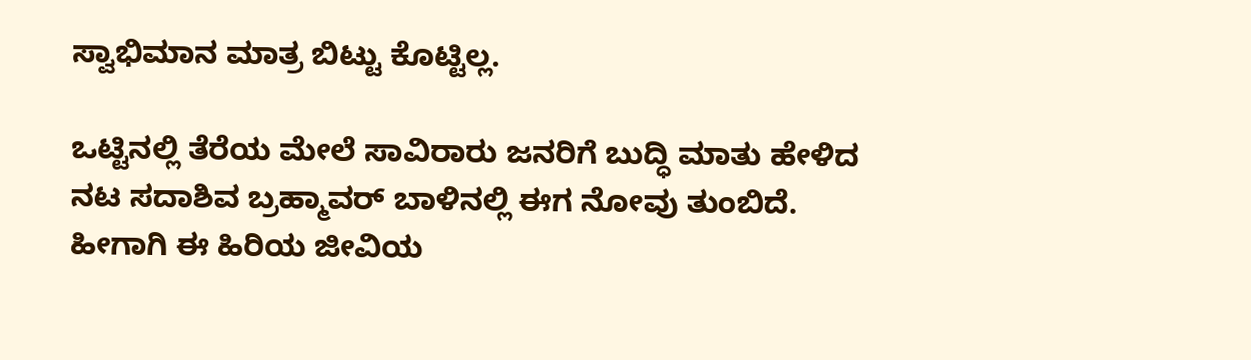ಸ್ವಾಭಿಮಾನ ಮಾತ್ರ ಬಿಟ್ಟು ಕೊಟ್ಟಿಲ್ಲ.

ಒಟ್ಟಿನಲ್ಲಿ ತೆರೆಯ ಮೇಲೆ ಸಾವಿರಾರು ಜನರಿಗೆ ಬುದ್ಧಿ ಮಾತು ಹೇಳಿದ ನಟ ಸದಾಶಿವ ಬ್ರಹ್ಮಾವರ್ ಬಾಳಿನಲ್ಲಿ ಈಗ ನೋವು ತುಂಬಿದೆ. ಹೀಗಾಗಿ ಈ ಹಿರಿಯ ಜೀವಿಯ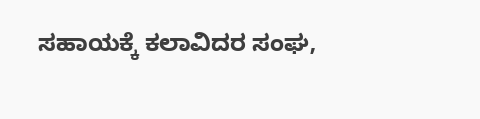ಸಹಾಯಕ್ಕೆ ಕಲಾವಿದರ ಸಂಘ,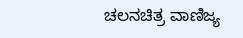ಚಲನಚಿತ್ರ ವಾಣಿಜ್ಯ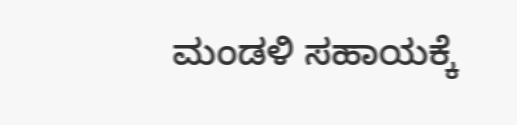ಮಂಡಳಿ ಸಹಾಯಕ್ಕೆ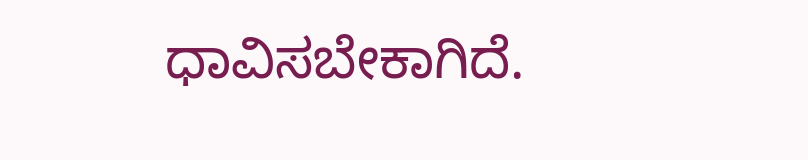ಧಾವಿಸಬೇಕಾಗಿದೆ.